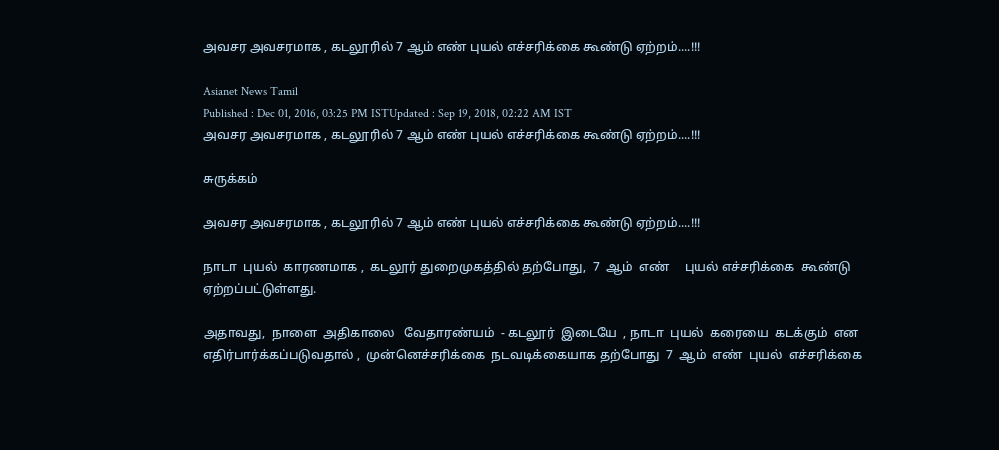அவசர அவசரமாக , கடலூரில் 7 ஆம் எண் புயல் எச்சரிக்கை கூண்டு ஏற்றம்....!!!

Asianet News Tamil
Published : Dec 01, 2016, 03:25 PM ISTUpdated : Sep 19, 2018, 02:22 AM IST
அவசர அவசரமாக , கடலூரில் 7 ஆம் எண் புயல் எச்சரிக்கை கூண்டு ஏற்றம்....!!!

சுருக்கம்

அவசர அவசரமாக , கடலூரில் 7 ஆம் எண் புயல் எச்சரிக்கை கூண்டு ஏற்றம்....!!!

நாடா  புயல்  காரணமாக ,  கடலூர் துறைமுகத்தில் தற்போது,  7  ஆம்  எண்     புயல் எச்சரிக்கை  கூண்டு  ஏற்றப்பட்டுள்ளது.

அதாவது,  நாளை  அதிகாலை   வேதாரண்யம்  - கடலூர்  இடையே  , நாடா  புயல்  கரையை  கடக்கும்  என  எதிர்பார்க்கப்படுவதால் ,  முன்னெச்சரிக்கை  நடவடிக்கையாக தற்போது  7  ஆம்  எண்  புயல்  எச்சரிக்கை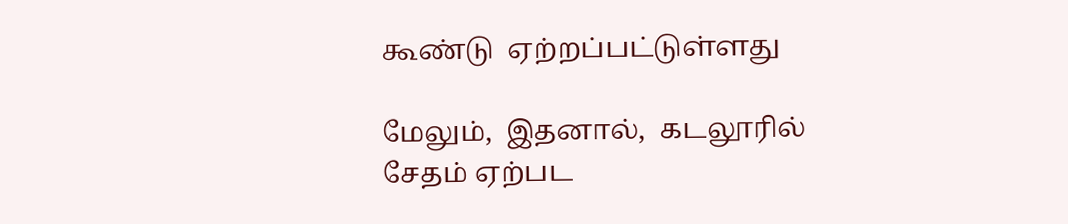கூண்டு  ஏற்றப்பட்டுள்ளது

மேலும்,  இதனால்,  கடலூரில்  சேதம் ஏற்பட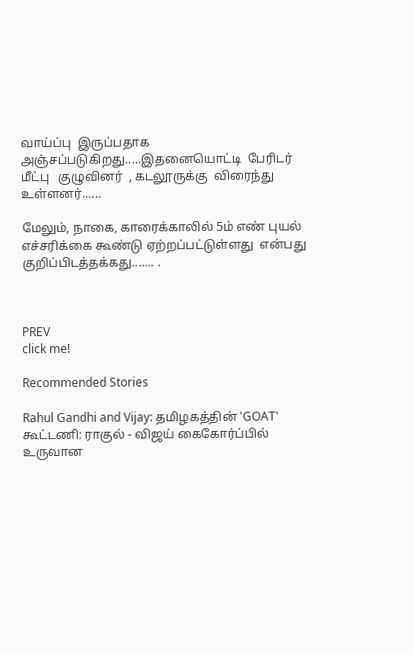வாய்ப்பு  இருப்பதாக  அஞ்சப்படுகிறது.....இதனையொட்டி  பேரிடர்  மீட்பு   குழுவினர்  , கடலூருக்கு  விரைந்து உள்ளனர்......

மேலும், நாகை, காரைக்காலில் 5ம் எண் புயல் எச்சரிக்கை கூண்டு ஏற்றப்பட்டுள்ளது  என்பது  குறிப்பிடத்தக்கது....... .



PREV
click me!

Recommended Stories

Rahul Gandhi and Vijay: தமிழகத்தின் 'GOAT' கூட்டணி: ராகுல் - விஜய் கைகோர்ப்பில் உருவான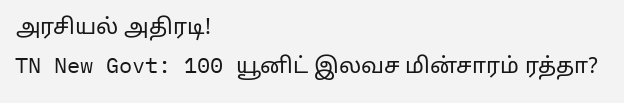அரசியல் அதிரடி!
TN New Govt: 100 யூனிட் இலவச மின்சாரம் ரத்தா?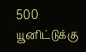500 யூனிட்டுக்கு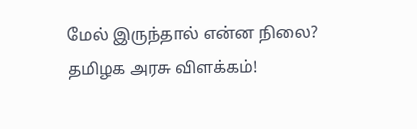மேல் இருந்தால் என்ன நிலை? தமிழக அரசு விளக்கம்!